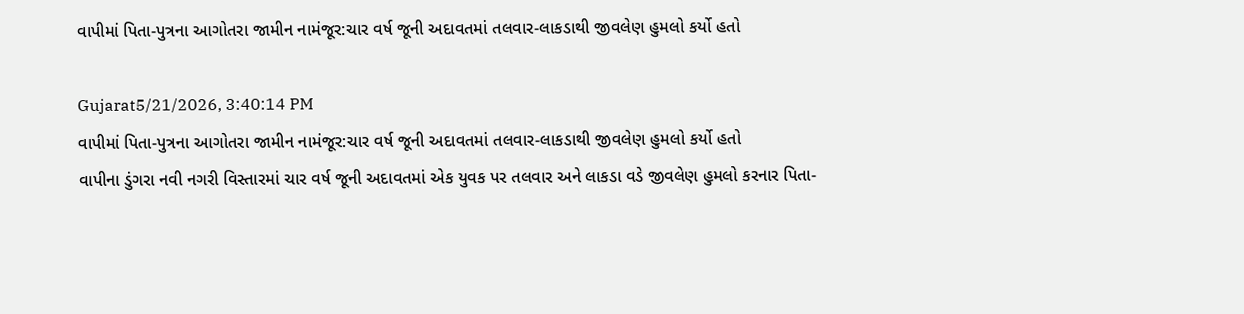વાપીમાં પિતા-પુત્રના આગોતરા જામીન નામંજૂર:ચાર વર્ષ જૂની અદાવતમાં તલવાર-લાકડાથી જીવલેણ હુમલો કર્યો હતો

Gujarat5/21/2026, 3:40:14 PM
વાપીમાં પિતા-પુત્રના આગોતરા જામીન નામંજૂર:ચાર વર્ષ જૂની અદાવતમાં તલવાર-લાકડાથી જીવલેણ હુમલો કર્યો હતો
વાપીના ડુંગરા નવી નગરી વિસ્તારમાં ચાર વર્ષ જૂની અદાવતમાં એક યુવક પર તલવાર અને લાકડા વડે જીવલેણ હુમલો કરનાર પિતા-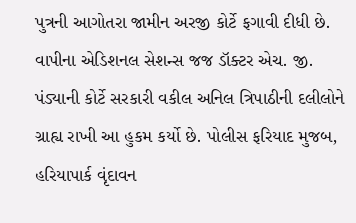પુત્રની આગોતરા જામીન અરજી કોર્ટે ફગાવી દીધી છે. વાપીના એડિશનલ સેશન્સ જજ ડૉક્ટર એચ. જી. પંડ્યાની કોર્ટે સરકારી વકીલ અનિલ ત્રિપાઠીની દલીલોને ગ્રાહ્ય રાખી આ હુકમ કર્યો છે. પોલીસ ફરિયાદ મુજબ, હરિયાપાર્ક વૃંદાવન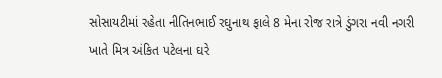સોસાયટીમાં રહેતા નીતિનભાઈ રઘુનાથ ફાલે 8 મેના રોજ રાત્રે ડુંગરા નવી નગરી ખાતે મિત્ર અંકિત પટેલના ઘરે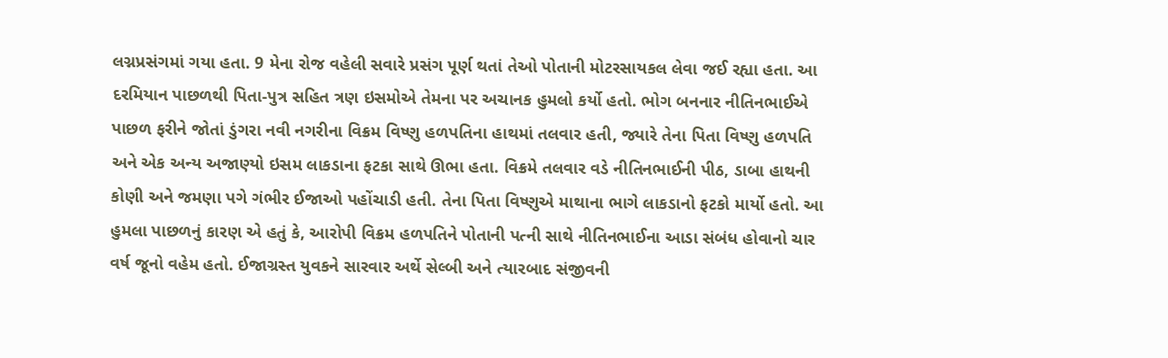લગ્નપ્રસંગમાં ગયા હતા. 9 મેના રોજ વહેલી સવારે પ્રસંગ પૂર્ણ થતાં તેઓ પોતાની મોટરસાયકલ લેવા જઈ રહ્યા હતા. આ દરમિયાન પાછળથી પિતા-પુત્ર સહિત ત્રણ ઇસમોએ તેમના પર અચાનક હુમલો કર્યો હતો. ભોગ બનનાર નીતિનભાઈએ પાછળ ફરીને જોતાં ડુંગરા નવી નગરીના વિક્રમ વિષ્ણુ હળપતિના હાથમાં તલવાર હતી, જ્યારે તેના પિતા વિષ્ણુ હળપતિ અને એક અન્ય અજાણ્યો ઇસમ લાકડાના ફટકા સાથે ઊભા હતા. વિક્રમે તલવાર વડે નીતિનભાઈની પીઠ, ડાબા હાથની કોણી અને જમણા પગે ગંભીર ઈજાઓ પહોંચાડી હતી. તેના પિતા વિષ્ણુએ માથાના ભાગે લાકડાનો ફટકો માર્યો હતો. આ હુમલા પાછળનું કારણ એ હતું કે, આરોપી વિક્રમ હળપતિને પોતાની પત્ની સાથે નીતિનભાઈના આડા સંબંધ હોવાનો ચાર વર્ષ જૂનો વહેમ હતો. ઈજાગ્રસ્ત યુવકને સારવાર અર્થે સેલ્બી અને ત્યારબાદ સંજીવની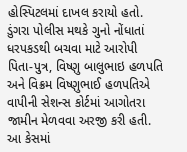હોસ્પિટલમાં દાખલ કરાયો હતો. ડુંગરા પોલીસ મથકે ગુનો નોંધાતાં ધરપકડથી બચવા માટે આરોપી પિતા-પુત્ર, વિષ્ણુ બાલુભાઇ હળપતિ અને વિક્રમ વિષ્ણુભાઈ હળપતિએ વાપીની સેશન્સ કોર્ટમાં આગોતરા જામીન મેળવવા અરજી કરી હતી. આ કેસમાં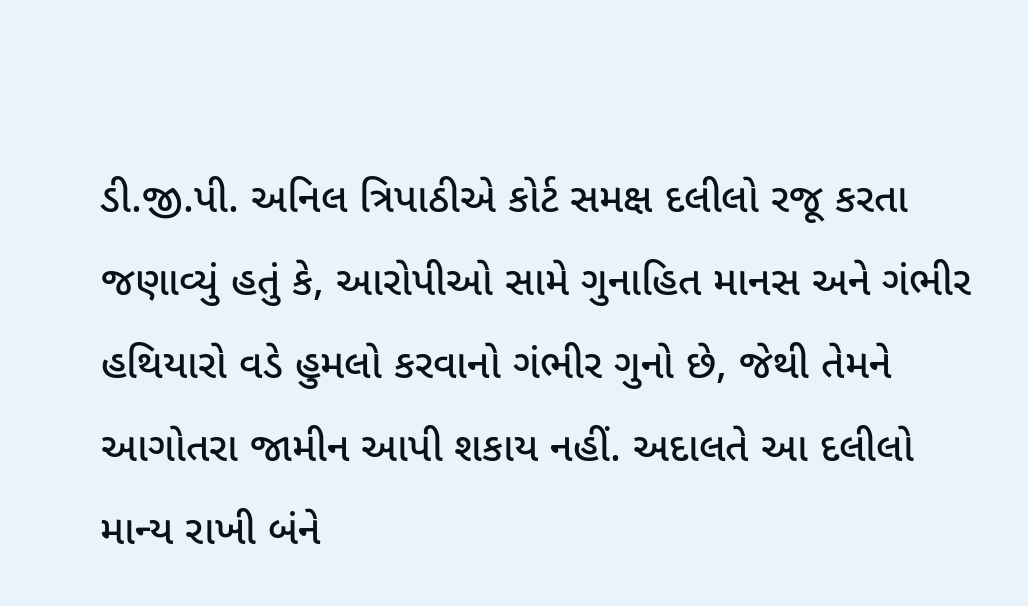ડી.જી.પી. અનિલ ત્રિપાઠીએ કોર્ટ સમક્ષ દલીલો રજૂ કરતા જણાવ્યું હતું કે, આરોપીઓ સામે ગુનાહિત માનસ અને ગંભીર હથિયારો વડે હુમલો કરવાનો ગંભીર ગુનો છે, જેથી તેમને આગોતરા જામીન આપી શકાય નહીં. અદાલતે આ દલીલો માન્ય રાખી બંને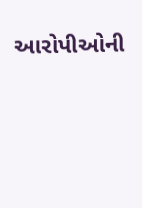આરોપીઓની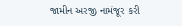જામીન અરજી નામંજૂર કરી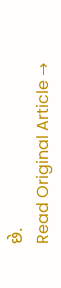છે.
Read Original Article →